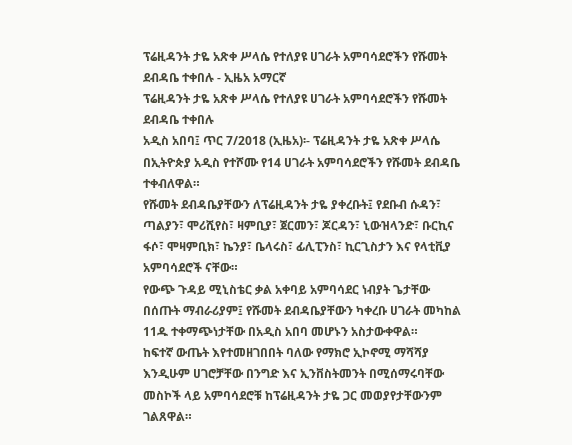ፕሬዚዳንት ታዬ አጽቀ ሥላሴ የተለያዩ ሀገራት አምባሳደሮችን የሹመት ደብዳቤ ተቀበሉ - ኢዜአ አማርኛ
ፕሬዚዳንት ታዬ አጽቀ ሥላሴ የተለያዩ ሀገራት አምባሳደሮችን የሹመት ደብዳቤ ተቀበሉ
አዲስ አበባ፤ ጥር 7/2018 (ኢዜአ)፡- ፕሬዚዳንት ታዬ አጽቀ ሥላሴ በኢትዮጵያ አዲስ የተሾሙ የ14 ሀገራት አምባሳደሮችን የሹመት ደብዳቤ ተቀብለዋል።
የሹመት ደብዳቤያቸውን ለፕሬዚዳንት ታዬ ያቀረቡት፤ የደቡብ ሱዳን፣ ጣልያን፣ ሞሪሺየስ፣ ዛምቢያ፣ ጀርመን፣ ጆርዳን፣ ኒውዝላንድ፣ ቡርኪና ፋሶ፣ ሞዛምቢክ፣ ኬንያ፣ ቤላሩስ፣ ፊሊፒንስ፣ ኪርጊስታን እና የላቲቪያ አምባሳደሮች ናቸው።
የውጭ ጉዳይ ሚኒስቴር ቃል አቀባይ አምባሳደር ነብያት ጌታቸው በሰጡት ማብራሪያም፤ የሹመት ደብዳቤያቸውን ካቀረቡ ሀገራት መካከል 11ዱ ተቀማጭነታቸው በአዲስ አበባ መሆኑን አስታውቀዋል።
ከፍተኛ ውጤት እየተመዘገበበት ባለው የማክሮ ኢኮኖሚ ማሻሻያ እንዲሁም ሀገሮቻቸው በንግድ እና ኢንቨስትመንት በሚሰማሩባቸው መስኮች ላይ አምባሳደሮቹ ከፕሬዚዳንት ታዬ ጋር መወያየታቸውንም ገልጸዋል።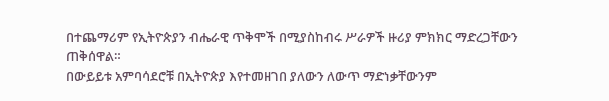በተጨማሪም የኢትዮጵያን ብሔራዊ ጥቅሞች በሚያስከብሩ ሥራዎች ዙሪያ ምክክር ማድረጋቸውን ጠቅሰዋል።
በውይይቱ አምባሳደሮቹ በኢትዮጵያ እየተመዘገበ ያለውን ለውጥ ማድነቃቸውንም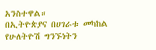አንስተዋል።
በኢትዮጵያና በሀገራቱ መካከል የሁለትዮሽ ግንኙነትን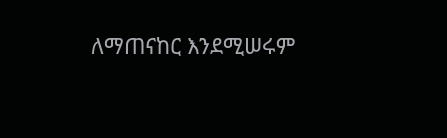ለማጠናከር እንደሚሠሩም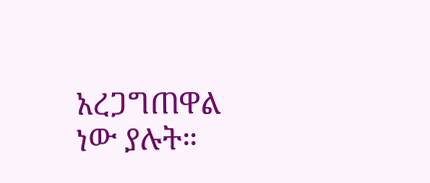አረጋግጠዋል ነው ያሉት።